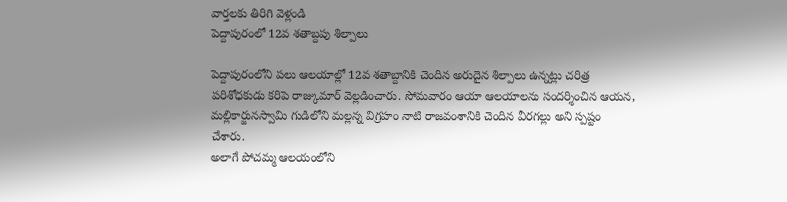వార్తలకు తిరిగి వెళ్లండి
పెద్దాపురంలో 12వ శతాబ్దపు శిల్పాలు

పెద్దాపురంలోని పలు ఆలయాల్లో 12వ శతాబ్దానికి చెందిన అరుదైన శిల్పాలు ఉన్నట్లు చరిత్ర పరిశోధకుడు కరిపె రాజ్కుమార్ వెల్లడించారు. సోమవారం ఆయా ఆలయాలను సందర్శించిన ఆయన, మల్లికార్జునస్వామి గుడిలోని మల్లన్న విగ్రహం నాటి రాజవంశానికి చెందిన వీరగల్లు అని స్పష్టం చేశారు.
అలాగే పోచమ్మ ఆలయంలోని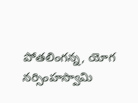పోతలింగన్న, యోగ నర్సింహస్వామి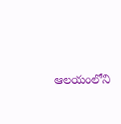ఆలయంలోని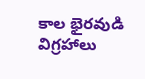కాల భైరవుడి విగ్రహాలు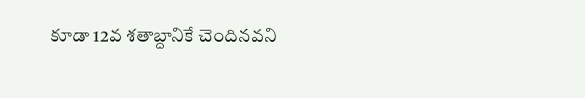కూడా 12వ శతాబ్దానికే చెందినవని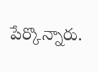పేర్కొన్నారు.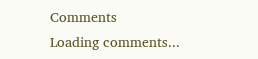Comments
Loading comments...